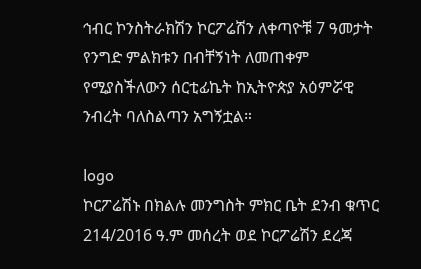ኅብር ኮንስትራክሽን ኮርፖሬሽን ለቀጣዮቹ 7 ዓመታት የንግድ ምልክቱን በብቸኝነት ለመጠቀም የሚያስችለውን ሰርቲፊኬት ከኢትዮጵያ አዕምሯዊ ንብረት ባለስልጣን አግኝቷል።

logo
ኮርፖሬሽኑ በክልሉ መንግስት ምክር ቤት ደንብ ቁጥር 214/2016 ዓ.ም መሰረት ወደ ኮርፖሬሽን ደረጃ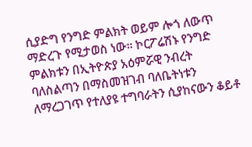ሲያድግ የንግድ ምልክት ወይም ሎጎ ለውጥ ማድረጉ የሚታወስ ነው። ኮርፖሬሽኑ የንግድ ምልክቱን በኢትዮጵያ አዕምሯዊ ንብረት ባለስልጣን በማስመዝገብ ባለቤትነቱን ለማረጋገጥ የተለያዩ ተግባራትን ሲያከናውን ቆይቶ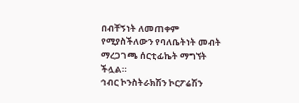በብቸኝነት ለመጠቀም የሚያስችለውን የባለቤትነት መብት ማረጋገጫ ሰርቲፊኬት ማግኘት ችሏል።
ኅብር ኮንስትራክሽን ኮርፖሬሽን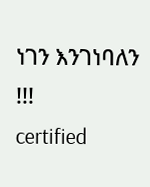ነገን እንገነባለን !!!
certified